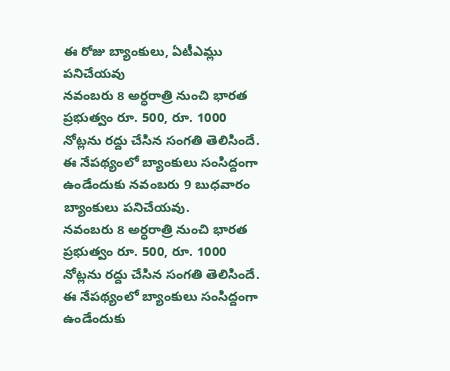ఈ రోజు బ్యాంకులు, ఏటీఎమ్లు పనిచేయవు
నవంబరు 8 అర్ధరాత్రి నుంచి భారత ప్రభుత్వం రూ. 500, రూ. 1000 నోట్లను రద్దు చేసిన సంగతి తెలిసిందే. ఈ నేపథ్యంలో బ్యాంకులు సంసిద్దంగా ఉండేందుకు నవంబరు 9 బుధవారం బ్యాంకులు పనిచేయవు.
నవంబరు 8 అర్ధరాత్రి నుంచి భారత ప్రభుత్వం రూ. 500, రూ. 1000 నోట్లను రద్దు చేసిన సంగతి తెలిసిందే. ఈ నేపథ్యంలో బ్యాంకులు సంసిద్దంగా ఉండేందుకు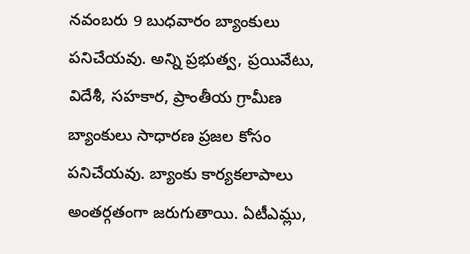నవంబరు 9 బుధవారం బ్యాంకులు పనిచేయవు. అన్ని ప్రభుత్వ, ప్రయివేటు, విదేశీ, సహకార, ప్రాంతీయ గ్రామీణ బ్యాంకులు సాధారణ ప్రజల కోసం పనిచేయవు. బ్యాంకు కార్యకలాపాలు అంతర్గతంగా జరుగుతాయి. ఏటీఎమ్లు,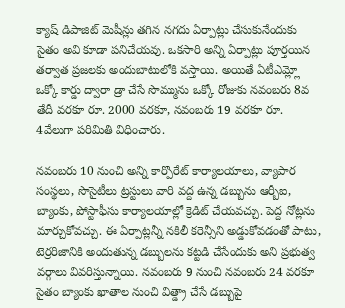క్యాష్ డిపాజిట్ మెషీన్లు తగిన నగదు ఏర్పాట్లు చేసుకునేందుకు సైతం అవి కూడా పనిచేయవు. ఒకసారి అన్ని ఏర్పాట్లు పూర్తయిన తర్వాత ప్రజలకు అందుబాటులోకి వస్తాయి. అయితే ఏటీఎమ్ల్లో ఒక్కో కార్డు ద్వారా డ్రా చేసే సొమ్మును ఒక్కో రోజుకు నవంబరు 8వ తేదీ వరకూ రూ. 2000 వరకూ, నవంబరు 19 వరకూ రూ. 4వేలుగా పరిమితి విధించారు.

నవంబరు 10 నుంచి అన్ని కార్పొరేట్ కార్యాలయాలు, వ్యాపార సంస్థలు, సొసైటీలు ట్రస్టులు వారి వద్ద ఉన్న డబ్బును ఆర్బీఐ, బ్యాంకు, పోస్టాఫీసు కార్యాలయాల్లో క్రెడిట్ చేయవచ్చు. పెద్ద నోట్లను మార్చుకోవచ్చు. ఈ ఏర్పాట్లన్నీ నకిలీ కరెన్సీని అడ్డుకోవడంతో పాటు, టెర్రరిజానికి అందుతున్న డబ్బులను కట్టడి చేసేందుకు అని ప్రభుత్వ వర్గాలు వివరిస్తున్నాయి. నవంబరు 9 నుంచి నవంబరు 24 వరకూ సైతం బ్యాంకు ఖాతాల నుంచి విత్డ్రా చేసే డబ్బుపై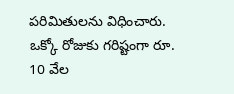పరిమితులను విధించారు. ఒక్కో రోజుకు గరిష్టంగా రూ. 10 వేల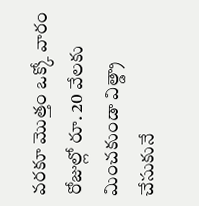వరకూ మొత్తం ఒక్కో వారం రోజుల్లో రూ. 20 వేలకు మించకుండా విత్డ్రా చేసుకునే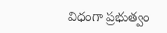విధంగా ప్రభుత్వం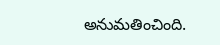అనుమతించింది.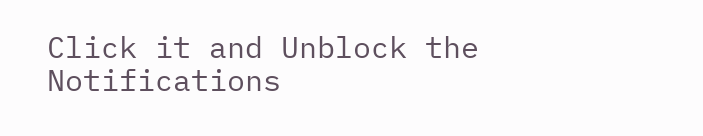Click it and Unblock the Notifications